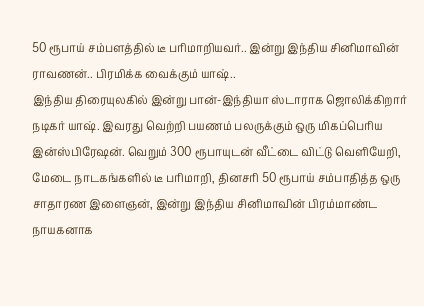50 ரூபாய் சம்பளத்தில் டீ பரிமாறியவர்.. இன்று இந்திய சினிமாவின் ராவணன்.. பிரமிக்க வைக்கும் யாஷ்..
இந்திய திரையுலகில் இன்று பான்-இந்தியா ஸ்டாராக ஜொலிக்கிறார் நடிகர் யாஷ். இவரது வெற்றி பயணம் பலருக்கும் ஒரு மிகப்பெரிய இன்ஸ்பிரேஷன். வெறும் 300 ரூபாயுடன் வீட்டை விட்டு வெளியேறி, மேடை நாடகங்களில் டீ பரிமாறி, தினசரி 50 ரூபாய் சம்பாதித்த ஒரு சாதாரண இளைஞன், இன்று இந்திய சினிமாவின் பிரம்மாண்ட நாயகனாக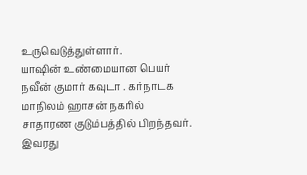உருவெடுத்துள்ளார்.
யாஷின் உண்மையான பெயர் நவீன் குமார் கவுடா . கர்நாடக மாநிலம் ஹாசன் நகரில் சாதாரண குடும்பத்தில் பிறந்தவர். இவரது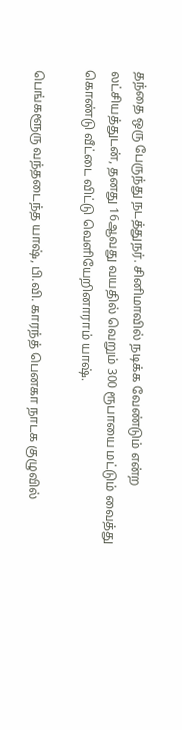தந்தை ஒரு பேருந்து நடத்துநர். சினிமாவில் நடிக்க வேண்டும் என்ற லட்சியத்துடன், தனது 16ஆவது வயதில் வெறும் 300 ரூபாயை மட்டும் வைத்து கொண்டு வீட்டை விட்டு வெளியேறினாராம் யாஷ்.

பெங்களூரு வந்தடைந்த யாஷ், பி.வி. காரந்த் பெனகா நாடக குழுவில்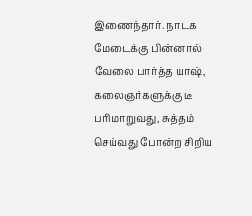இணைந்தார். நாடக மேடைக்கு பின்னால் வேலை பார்த்த யாஷ், கலைஞர்களுக்கு டீ பரிமாறுவது, சுத்தம் செய்வது போன்ற சிறிய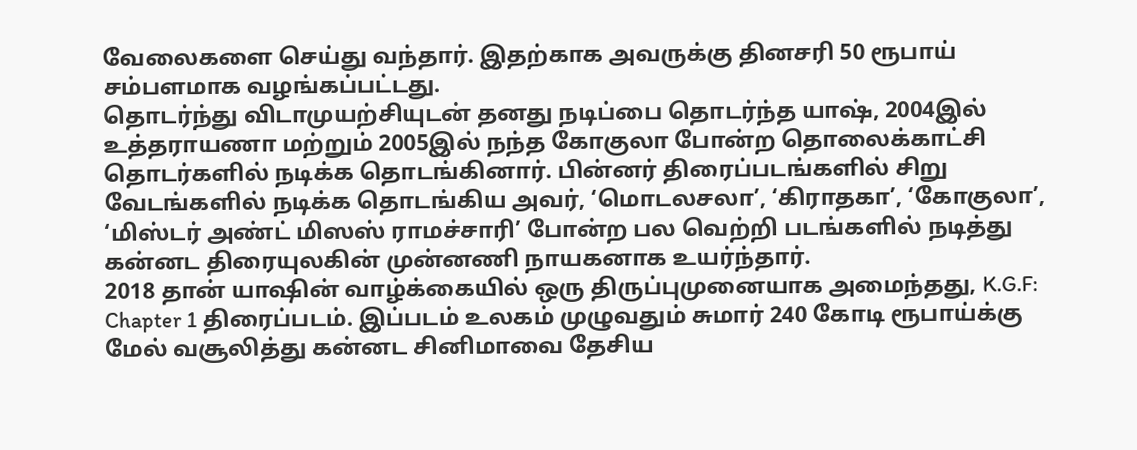வேலைகளை செய்து வந்தார். இதற்காக அவருக்கு தினசரி 50 ரூபாய் சம்பளமாக வழங்கப்பட்டது.
தொடர்ந்து விடாமுயற்சியுடன் தனது நடிப்பை தொடர்ந்த யாஷ், 2004இல் உத்தராயணா மற்றும் 2005இல் நந்த கோகுலா போன்ற தொலைக்காட்சி தொடர்களில் நடிக்க தொடங்கினார். பின்னர் திரைப்படங்களில் சிறு வேடங்களில் நடிக்க தொடங்கிய அவர், ‘மொடலசலா’, ‘கிராதகா’, ‘கோகுலா’, ‘மிஸ்டர் அண்ட் மிஸஸ் ராமச்சாரி’ போன்ற பல வெற்றி படங்களில் நடித்து கன்னட திரையுலகின் முன்னணி நாயகனாக உயர்ந்தார்.
2018 தான் யாஷின் வாழ்க்கையில் ஒரு திருப்புமுனையாக அமைந்தது, K.G.F: Chapter 1 திரைப்படம். இப்படம் உலகம் முழுவதும் சுமார் 240 கோடி ரூபாய்க்கு மேல் வசூலித்து கன்னட சினிமாவை தேசிய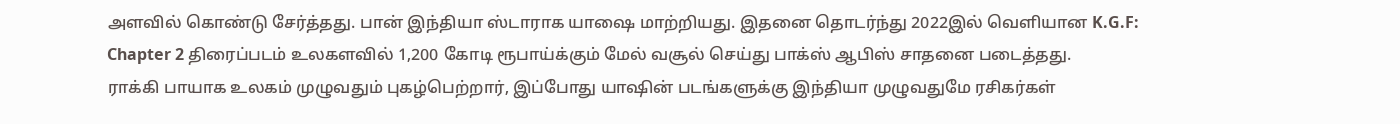அளவில் கொண்டு சேர்த்தது. பான் இந்தியா ஸ்டாராக யாஷை மாற்றியது. இதனை தொடர்ந்து 2022இல் வெளியான K.G.F: Chapter 2 திரைப்படம் உலகளவில் 1,200 கோடி ரூபாய்க்கும் மேல் வசூல் செய்து பாக்ஸ் ஆபிஸ் சாதனை படைத்தது.
ராக்கி பாயாக உலகம் முழுவதும் புகழ்பெற்றார், இப்போது யாஷின் படங்களுக்கு இந்தியா முழுவதுமே ரசிகர்கள்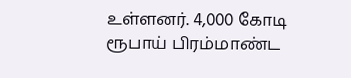உள்ளனர். 4,000 கோடி ரூபாய் பிரம்மாண்ட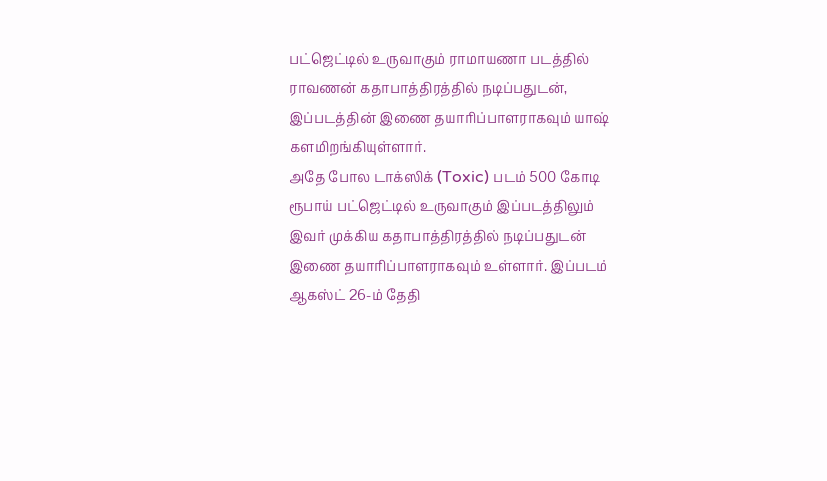பட்ஜெட்டில் உருவாகும் ராமாயணா படத்தில் ராவணன் கதாபாத்திரத்தில் நடிப்பதுடன், இப்படத்தின் இணை தயாரிப்பாளராகவும் யாஷ் களமிறங்கியுள்ளார்.
அதே போல டாக்ஸிக் (Toxic) படம் 500 கோடி ரூபாய் பட்ஜெட்டில் உருவாகும் இப்படத்திலும் இவர் முக்கிய கதாபாத்திரத்தில் நடிப்பதுடன் இணை தயாரிப்பாளராகவும் உள்ளார். இப்படம் ஆகஸ்ட் 26-ம் தேதி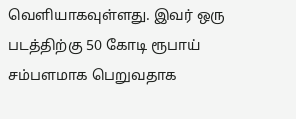வெளியாகவுள்ளது. இவர் ஒரு படத்திற்கு 50 கோடி ரூபாய் சம்பளமாக பெறுவதாக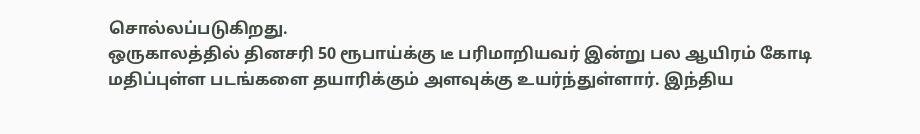சொல்லப்படுகிறது.
ஒருகாலத்தில் தினசரி 50 ரூபாய்க்கு டீ பரிமாறியவர் இன்று பல ஆயிரம் கோடி மதிப்புள்ள படங்களை தயாரிக்கும் அளவுக்கு உயர்ந்துள்ளார். இந்திய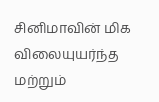சினிமாவின் மிக விலையுயர்ந்த மற்றும்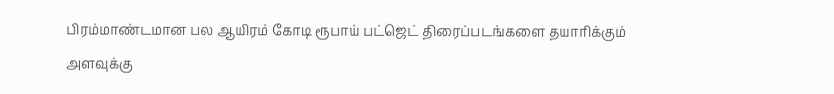பிரம்மாண்டமான பல ஆயிரம் கோடி ரூபாய் பட்ஜெட் திரைப்படங்களை தயாரிக்கும் அளவுக்கு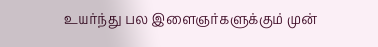உயர்ந்து பல இளைஞர்களுக்கும் முன்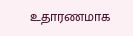உதாரணமாக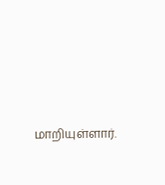மாறியுள்ளார்.